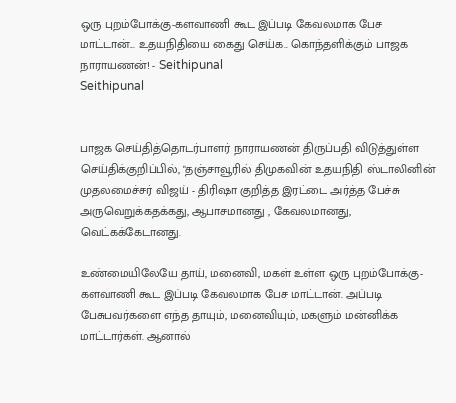ஒரு புறம்போக்கு-களவாணி கூட இப்படி கேவலமாக பேச மாட்டான்... உதயநிதியை கைது செய்க.. கொந்தளிக்கும் பாஜக நாராயணன்! - Seithipunal
Seithipunal


பாஜக செய்தித்தொடர்பாளர் நாராயணன் திருப்பதி விடுத்துள்ள செய்திக்குறிப்பில், "தஞ்சாவூரில் திமுகவின் உதயநிதி ஸ்டாலினின் முதலமைச்சர் விஜய் - திரிஷா குறித்த இரட்டை அர்த்த பேச்சு அருவெறுக்கதக்கது, ஆபாசமானது , கேவலமானது, வெட்கக்கேடானது.

உண்மையிலேயே தாய், மனைவி, மகள் உள்ள ஒரு புறம்போக்கு-களவாணி கூட இப்படி கேவலமாக பேச மாட்டான். அப்படி பேசுபவர்களை எந்த தாயும், மனைவியும், மகளும் மன்னிக்க மாட்டார்கள். ஆனால்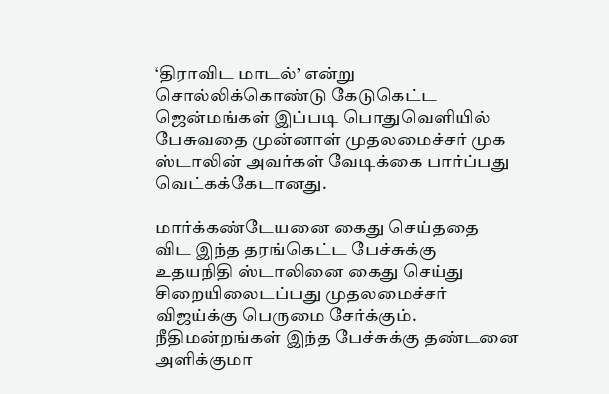‘திராவிட மாடல்’ என்று சொல்லிக்கொண்டு கேடுகெட்ட ஜென்மங்கள் இப்படி பொதுவெளியில் பேசுவதை முன்னாள் முதலமைச்சர் முக ஸ்டாலின் அவர்கள் வேடிக்கை பார்ப்பது வெட்கக்கேடானது.

மார்க்கண்டேயனை கைது செய்ததை விட இந்த தரங்கெட்ட பேச்சுக்கு உதயநிதி ஸ்டாலினை கைது செய்து சிறையிலைடப்பது முதலமைச்சர் விஜய்க்கு பெருமை சேர்க்கும். நீதிமன்றங்கள் இந்த பேச்சுக்கு தண்டனை அளிக்குமா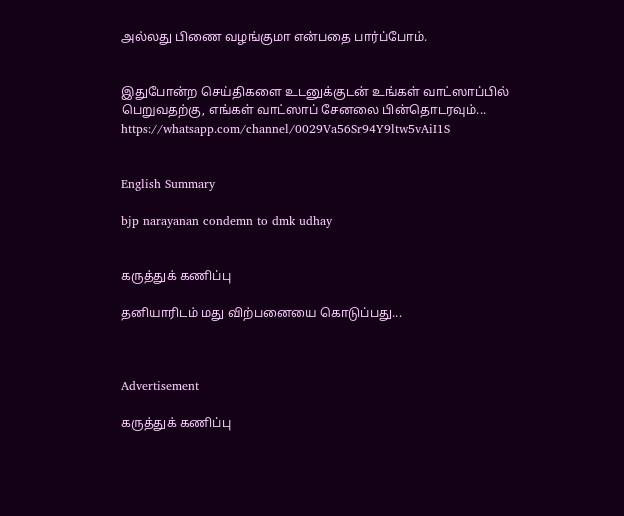அல்லது பிணை வழங்குமா என்பதை பார்ப்போம்.


இதுபோன்ற செய்திகளை உடனுக்குடன் உங்கள் வாட்ஸாப்பில் பெறுவதற்கு, எங்கள் வாட்ஸாப் சேனலை பின்தொடரவும்... https://whatsapp.com/channel/0029Va56Sr94Y9ltw5vAiI1S


English Summary

bjp narayanan condemn to dmk udhay


கருத்துக் கணிப்பு

தனியாரிடம் மது விற்பனையை கொடுப்பது...



Advertisement

கருத்துக் கணிப்பு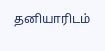தனியாரிடம்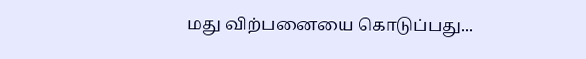மது விற்பனையை கொடுப்பது...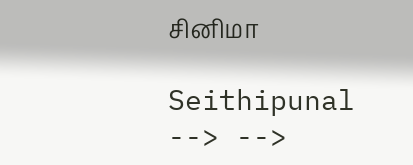சினிமா

Seithipunal
--> -->